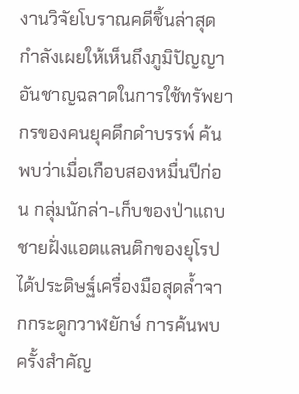งานวิจัยโบราณคดีชิ้นล่าสุดกำลังเผยให้เห็นถึงภูมิปัญญาอันชาญฉลาดในการใช้ทรัพยากรของคนยุคดึกดำบรรพ์ ค้นพบว่าเมื่อเกือบสองหมื่นปีก่อน กลุ่มนักล่า-เก็บของป่าแถบชายฝั่งแอตแลนติกของยุโรป ได้ประดิษฐ์เครื่องมือสุดล้ำจากกระดูกวาฬยักษ์ การค้นพบครั้งสำคัญ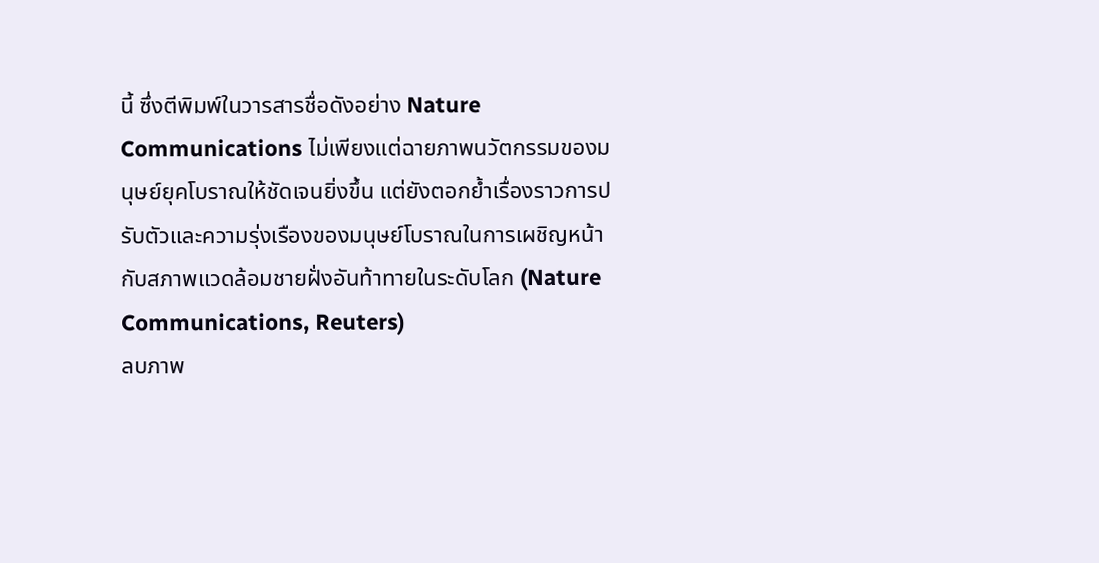นี้ ซึ่งตีพิมพ์ในวารสารชื่อดังอย่าง Nature Communications ไม่เพียงแต่ฉายภาพนวัตกรรมของมนุษย์ยุคโบราณให้ชัดเจนยิ่งขึ้น แต่ยังตอกย้ำเรื่องราวการปรับตัวและความรุ่งเรืองของมนุษย์โบราณในการเผชิญหน้ากับสภาพแวดล้อมชายฝั่งอันท้าทายในระดับโลก (Nature Communications, Reuters)
ลบภาพ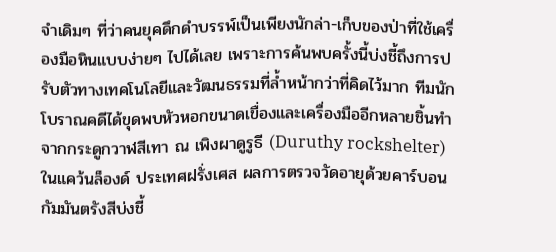จำเดิมๆ ที่ว่าคนยุคดึกดำบรรพ์เป็นเพียงนักล่า-เก็บของป่าที่ใช้เครื่องมือหินแบบง่ายๆ ไปได้เลย เพราะการค้นพบครั้งนี้บ่งชี้ถึงการปรับตัวทางเทคโนโลยีและวัฒนธรรมที่ล้ำหน้ากว่าที่คิดไว้มาก ทีมนักโบราณคดีได้ขุดพบหัวหอกขนาดเขื่องและเครื่องมืออีกหลายชิ้นทำจากกระดูกวาฬสีเทา ณ เพิงผาดูรูธี (Duruthy rockshelter) ในแคว้นล็องด์ ประเทศฝรั่งเศส ผลการตรวจวัดอายุด้วยคาร์บอนกัมมันตรังสีบ่งชี้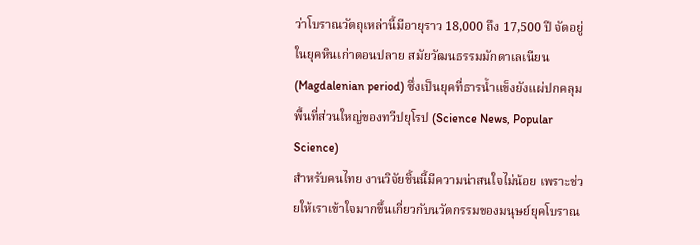ว่าโบราณวัตถุเหล่านี้มีอายุราว 18,000 ถึง 17,500 ปี จัดอยู่ในยุคหินเก่าตอนปลาย สมัยวัฒนธรรมมักดาเลเนียน (Magdalenian period) ซึ่งเป็นยุคที่ธารน้ำแข็งยังแผ่ปกคลุมพื้นที่ส่วนใหญ่ของทวีปยุโรป (Science News, Popular Science)
สำหรับคนไทย งานวิจัยชิ้นนี้มีความน่าสนใจไม่น้อย เพราะช่วยให้เราเข้าใจมากขึ้นเกี่ยวกับนวัตกรรมของมนุษย์ยุคโบราณ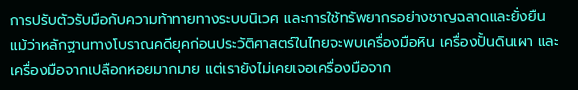การปรับตัวรับมือกับความท้าทายทางระบบนิเวศ และการใช้ทรัพยากรอย่างชาญฉลาดและยั่งยืน แม้ว่าหลักฐานทางโบราณคดียุคก่อนประวัติศาสตร์ในไทยจะพบเครื่องมือหิน เครื่องปั้นดินเผา และเครื่องมือจากเปลือกหอยมากมาย แต่เรายังไม่เคยเจอเครื่องมือจาก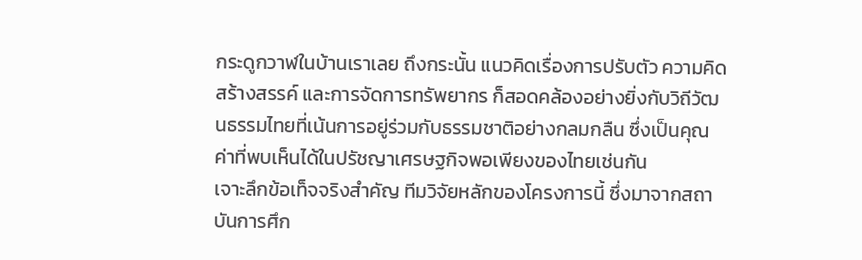กระดูกวาฬในบ้านเราเลย ถึงกระนั้น แนวคิดเรื่องการปรับตัว ความคิดสร้างสรรค์ และการจัดการทรัพยากร ก็สอดคล้องอย่างยิ่งกับวิถีวัฒนธรรมไทยที่เน้นการอยู่ร่วมกับธรรมชาติอย่างกลมกลืน ซึ่งเป็นคุณค่าที่พบเห็นได้ในปรัชญาเศรษฐกิจพอเพียงของไทยเช่นกัน
เจาะลึกข้อเท็จจริงสำคัญ ทีมวิจัยหลักของโครงการนี้ ซึ่งมาจากสถาบันการศึก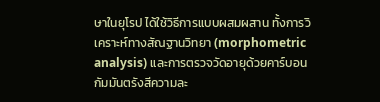ษาในยุโรป ได้ใช้วิธีการแบบผสมผสาน ทั้งการวิเคราะห์ทางสัณฐานวิทยา (morphometric analysis) และการตรวจวัดอายุด้วยคาร์บอนกัมมันตรังสีความละ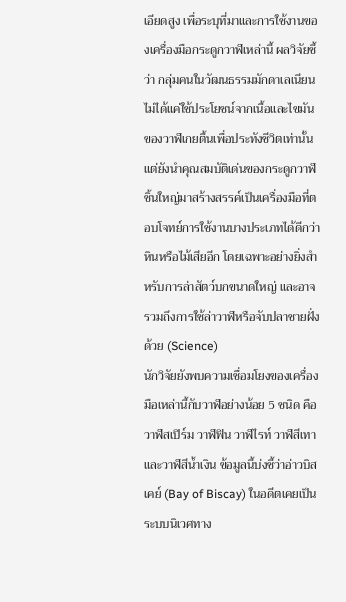เอียดสูง เพื่อระบุที่มาและการใช้งานของเครื่องมือกระดูกวาฬเหล่านี้ ผลวิจัยชี้ว่า กลุ่มคนในวัฒนธรรมมักดาเลเนียนไม่ได้แค่ใช้ประโยชน์จากเนื้อและไขมันของวาฬเกยตื้นเพื่อประทังชีวิตเท่านั้น แต่ยังนำคุณสมบัติเด่นของกระดูกวาฬชิ้นใหญ่มาสร้างสรรค์เป็นเครื่องมือที่ตอบโจทย์การใช้งานบางประเภทได้ดีกว่าหินหรือไม้เสียอีก โดยเฉพาะอย่างยิ่งสำหรับการล่าสัตว์บกขนาดใหญ่ และอาจรวมถึงการใช้ล่าวาฬหรือจับปลาชายฝั่งด้วย (Science)
นักวิจัยยังพบความเชื่อมโยงของเครื่องมือเหล่านี้กับวาฬอย่างน้อย 5 ชนิด คือ วาฬสเปิร์ม วาฬฟิน วาฬไรท์ วาฬสีเทา และวาฬสีน้ำเงิน ข้อมูลนี้บ่งชี้ว่าอ่าวบิสเคย์ (Bay of Biscay) ในอดีตเคยเป็นระบบนิเวศทาง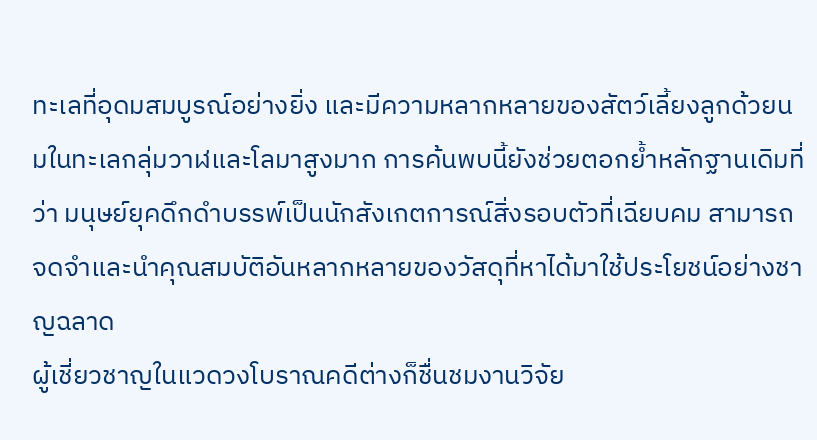ทะเลที่อุดมสมบูรณ์อย่างยิ่ง และมีความหลากหลายของสัตว์เลี้ยงลูกด้วยนมในทะเลกลุ่มวาฬและโลมาสูงมาก การค้นพบนี้ยังช่วยตอกย้ำหลักฐานเดิมที่ว่า มนุษย์ยุคดึกดำบรรพ์เป็นนักสังเกตการณ์สิ่งรอบตัวที่เฉียบคม สามารถจดจำและนำคุณสมบัติอันหลากหลายของวัสดุที่หาได้มาใช้ประโยชน์อย่างชาญฉลาด
ผู้เชี่ยวชาญในแวดวงโบราณคดีต่างก็ชื่นชมงานวิจัย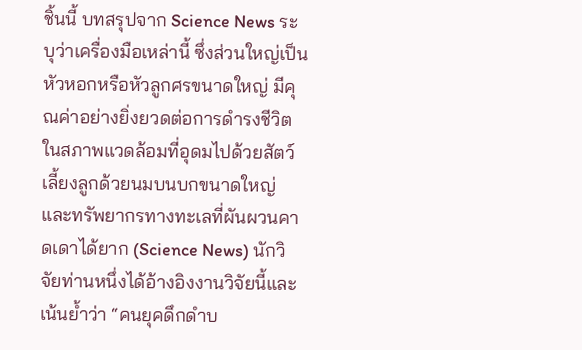ชิ้นนี้ บทสรุปจาก Science News ระบุว่าเครื่องมือเหล่านี้ ซึ่งส่วนใหญ่เป็นหัวหอกหรือหัวลูกศรขนาดใหญ่ มีคุณค่าอย่างยิ่งยวดต่อการดำรงชีวิตในสภาพแวดล้อมที่อุดมไปด้วยสัตว์เลี้ยงลูกด้วยนมบนบกขนาดใหญ่ และทรัพยากรทางทะเลที่ผันผวนคาดเดาได้ยาก (Science News) นักวิจัยท่านหนึ่งได้อ้างอิงงานวิจัยนี้และเน้นย้ำว่า “คนยุคดึกดำบ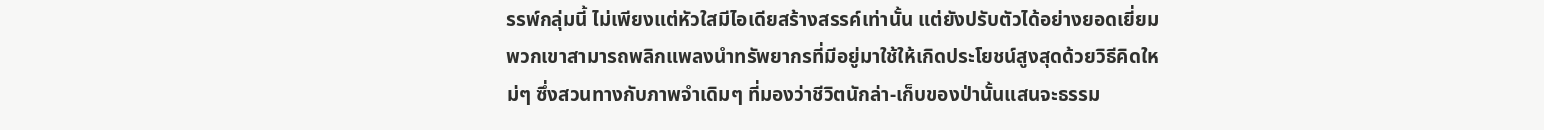รรพ์กลุ่มนี้ ไม่เพียงแต่หัวใสมีไอเดียสร้างสรรค์เท่านั้น แต่ยังปรับตัวได้อย่างยอดเยี่ยม พวกเขาสามารถพลิกแพลงนำทรัพยากรที่มีอยู่มาใช้ให้เกิดประโยชน์สูงสุดด้วยวิธีคิดใหม่ๆ ซึ่งสวนทางกับภาพจำเดิมๆ ที่มองว่าชีวิตนักล่า-เก็บของป่านั้นแสนจะธรรม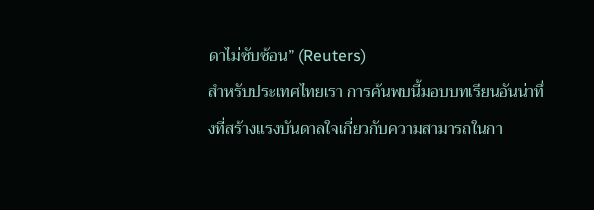ดาไม่ซับซ้อน” (Reuters)
สำหรับประเทศไทยเรา การค้นพบนี้มอบบทเรียนอันน่าทึ่งที่สร้างแรงบันดาลใจเกี่ยวกับความสามารถในกา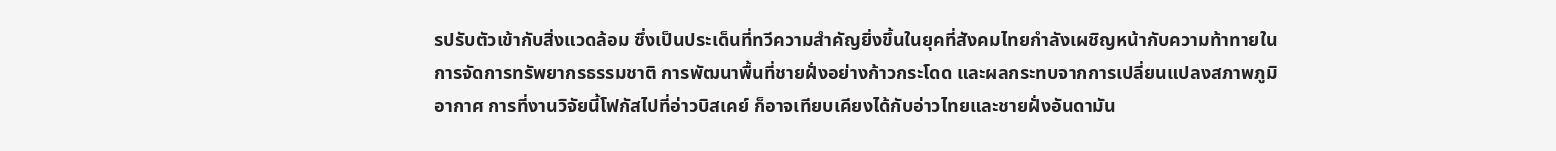รปรับตัวเข้ากับสิ่งแวดล้อม ซึ่งเป็นประเด็นที่ทวีความสำคัญยิ่งขึ้นในยุคที่สังคมไทยกำลังเผชิญหน้ากับความท้าทายในการจัดการทรัพยากรธรรมชาติ การพัฒนาพื้นที่ชายฝั่งอย่างก้าวกระโดด และผลกระทบจากการเปลี่ยนแปลงสภาพภูมิอากาศ การที่งานวิจัยนี้โฟกัสไปที่อ่าวบิสเคย์ ก็อาจเทียบเคียงได้กับอ่าวไทยและชายฝั่งอันดามัน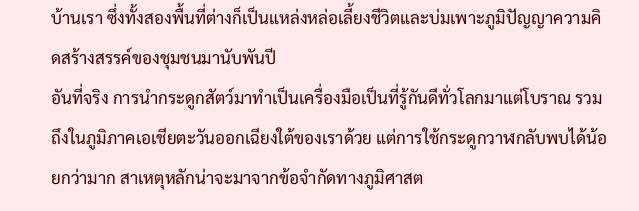บ้านเรา ซึ่งทั้งสองพื้นที่ต่างก็เป็นแหล่งหล่อเลี้ยงชีวิตและบ่มเพาะภูมิปัญญาความคิดสร้างสรรค์ของชุมชนมานับพันปี
อันที่จริง การนำกระดูกสัตว์มาทำเป็นเครื่องมือเป็นที่รู้กันดีทั่วโลกมาแต่โบราณ รวมถึงในภูมิภาคเอเชียตะวันออกเฉียงใต้ของเราด้วย แต่การใช้กระดูกวาฬกลับพบได้น้อยกว่ามาก สาเหตุหลักน่าจะมาจากข้อจำกัดทางภูมิศาสต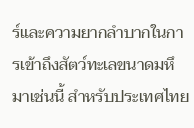ร์และความยากลำบากในการเข้าถึงสัตว์ทะเลขนาดมหึมาเช่นนี้ สำหรับประเทศไทย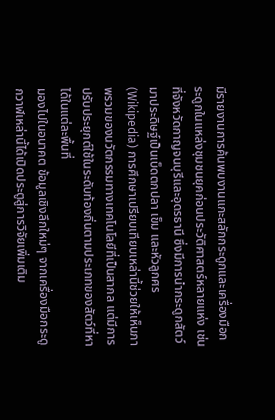มีรายงานการค้นพบงานแกะสลักกระดูกและเครื่องมือกระดูกในแหล่งชุมชนยุคก่อนประวัติศาสตร์หลายแห่ง เช่นที่จังหวัดกาญจนบุรีและอุดรธานี ซึ่งมีการนำกระดูกสัตว์มาประดิษฐ์เป็นเบ็ดตกปลา เข็ม และหัวลูกศร (Wikipedia) การศึกษาเปรียบเทียบเหล่านี้ช่วยให้เห็นภาพรวมของนวัตกรรมทางเทคโนโลยีที่เป็นสากล แต่มีการปรับประยุกต์ใช้ในระดับท้องถิ่นตามประเภทของสัตว์ที่หาได้ในแต่ละพื้นที่
มองไปในอนาคต ข้อมูลเชิงลึกใหม่ๆ จากเครื่องมือกระดูกวาฬเหล่านี้ได้เปิดประตูสู่การวิจัยเพิ่มเติม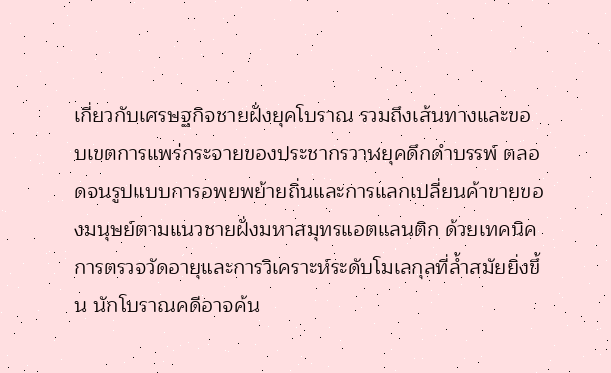เกี่ยวกับเศรษฐกิจชายฝั่งยุคโบราณ รวมถึงเส้นทางและขอบเขตการแพร่กระจายของประชากรวาฬยุคดึกดำบรรพ์ ตลอดจนรูปแบบการอพยพย้ายถิ่นและการแลกเปลี่ยนค้าขายของมนุษย์ตามแนวชายฝั่งมหาสมุทรแอตแลนติก ด้วยเทคนิคการตรวจวัดอายุและการวิเคราะห์ระดับโมเลกุลที่ล้ำสมัยยิ่งขึ้น นักโบราณคดีอาจค้น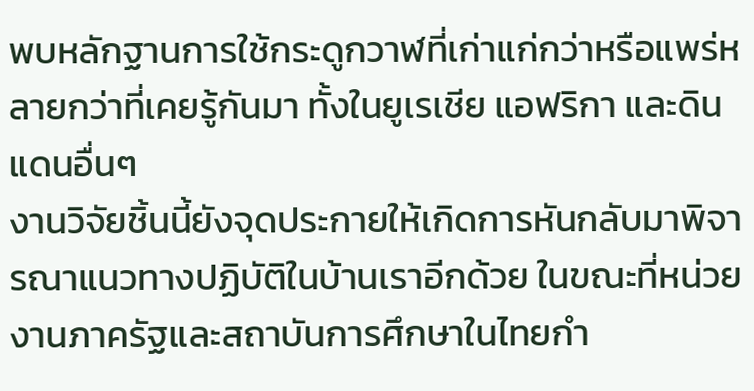พบหลักฐานการใช้กระดูกวาฬที่เก่าแก่กว่าหรือแพร่หลายกว่าที่เคยรู้กันมา ทั้งในยูเรเชีย แอฟริกา และดินแดนอื่นๆ
งานวิจัยชิ้นนี้ยังจุดประกายให้เกิดการหันกลับมาพิจารณาแนวทางปฏิบัติในบ้านเราอีกด้วย ในขณะที่หน่วยงานภาครัฐและสถาบันการศึกษาในไทยกำ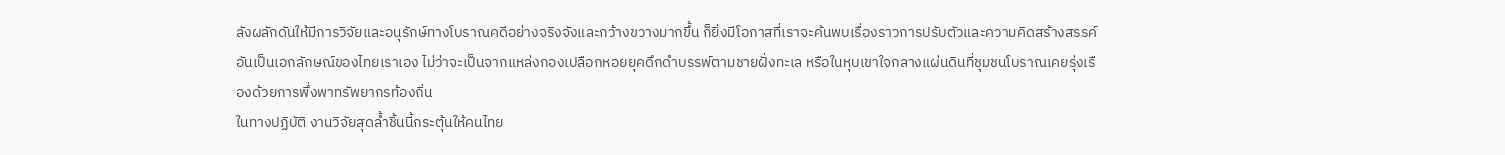ลังผลักดันให้มีการวิจัยและอนุรักษ์ทางโบราณคดีอย่างจริงจังและกว้างขวางมากขึ้น ก็ยิ่งมีโอกาสที่เราจะค้นพบเรื่องราวการปรับตัวและความคิดสร้างสรรค์อันเป็นเอกลักษณ์ของไทยเราเอง ไม่ว่าจะเป็นจากแหล่งกองเปลือกหอยยุคดึกดำบรรพ์ตามชายฝั่งทะเล หรือในหุบเขาใจกลางแผ่นดินที่ชุมชนโบราณเคยรุ่งเรืองด้วยการพึ่งพาทรัพยากรท้องถิ่น
ในทางปฏิบัติ งานวิจัยสุดล้ำชิ้นนี้กระตุ้นให้คนไทย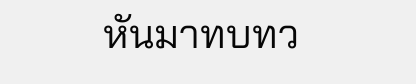หันมาทบทว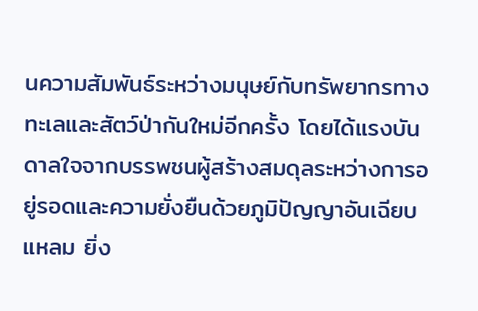นความสัมพันธ์ระหว่างมนุษย์กับทรัพยากรทางทะเลและสัตว์ป่ากันใหม่อีกครั้ง โดยได้แรงบันดาลใจจากบรรพชนผู้สร้างสมดุลระหว่างการอยู่รอดและความยั่งยืนด้วยภูมิปัญญาอันเฉียบแหลม ยิ่ง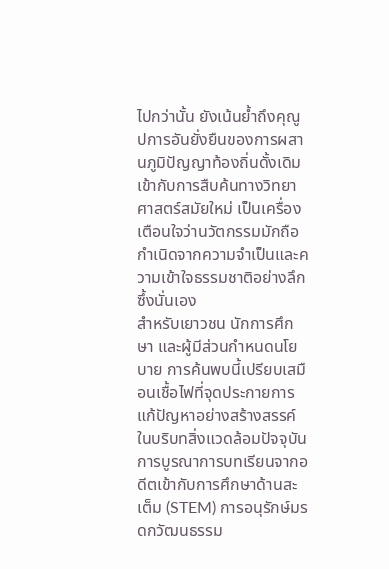ไปกว่านั้น ยังเน้นย้ำถึงคุณูปการอันยั่งยืนของการผสานภูมิปัญญาท้องถิ่นดั้งเดิมเข้ากับการสืบค้นทางวิทยาศาสตร์สมัยใหม่ เป็นเครื่องเตือนใจว่านวัตกรรมมักถือกำเนิดจากความจำเป็นและความเข้าใจธรรมชาติอย่างลึกซึ้งนั่นเอง
สำหรับเยาวชน นักการศึกษา และผู้มีส่วนกำหนดนโยบาย การค้นพบนี้เปรียบเสมือนเชื้อไฟที่จุดประกายการแก้ปัญหาอย่างสร้างสรรค์ในบริบทสิ่งแวดล้อมปัจจุบัน การบูรณาการบทเรียนจากอดีตเข้ากับการศึกษาด้านสะเต็ม (STEM) การอนุรักษ์มรดกวัฒนธรรม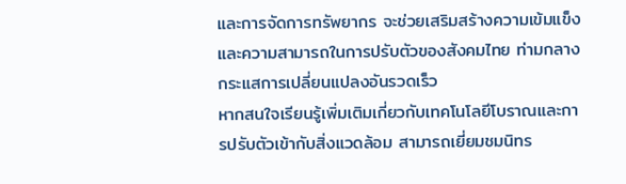และการจัดการทรัพยากร จะช่วยเสริมสร้างความเข้มแข็งและความสามารถในการปรับตัวของสังคมไทย ท่ามกลางกระแสการเปลี่ยนแปลงอันรวดเร็ว
หากสนใจเรียนรู้เพิ่มเติมเกี่ยวกับเทคโนโลยีโบราณและการปรับตัวเข้ากับสิ่งแวดล้อม สามารถเยี่ยมชมนิทร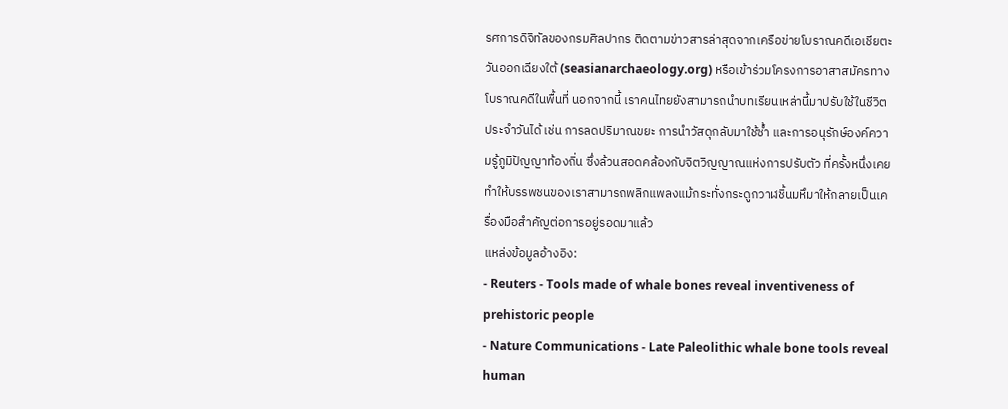รศการดิจิทัลของกรมศิลปากร ติดตามข่าวสารล่าสุดจากเครือข่ายโบราณคดีเอเชียตะวันออกเฉียงใต้ (seasianarchaeology.org) หรือเข้าร่วมโครงการอาสาสมัครทางโบราณคดีในพื้นที่ นอกจากนี้ เราคนไทยยังสามารถนำบทเรียนเหล่านี้มาปรับใช้ในชีวิตประจำวันได้ เช่น การลดปริมาณขยะ การนำวัสดุกลับมาใช้ซ้ำ และการอนุรักษ์องค์ความรู้ภูมิปัญญาท้องถิ่น ซึ่งล้วนสอดคล้องกับจิตวิญญาณแห่งการปรับตัว ที่ครั้งหนึ่งเคยทำให้บรรพชนของเราสามารถพลิกแพลงแม้กระทั่งกระดูกวาฬชิ้นมหึมาให้กลายเป็นเครื่องมือสำคัญต่อการอยู่รอดมาแล้ว
แหล่งข้อมูลอ้างอิง:
- Reuters - Tools made of whale bones reveal inventiveness of prehistoric people
- Nature Communications - Late Paleolithic whale bone tools reveal human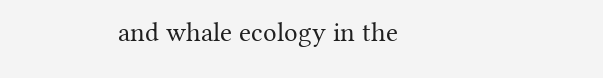and whale ecology in the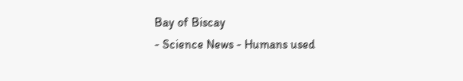Bay of Biscay
- Science News - Humans used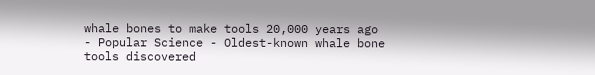whale bones to make tools 20,000 years ago
- Popular Science - Oldest-known whale bone tools discovered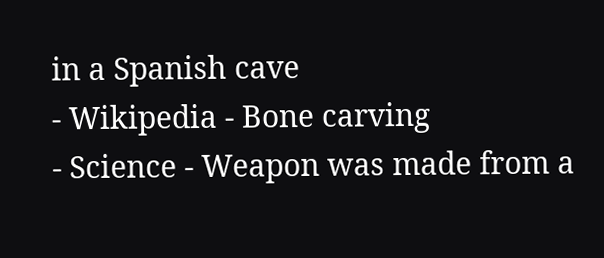in a Spanish cave
- Wikipedia - Bone carving
- Science - Weapon was made from a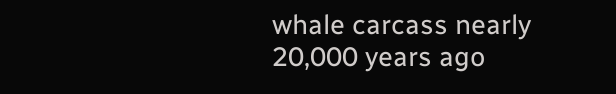whale carcass nearly 20,000 years ago